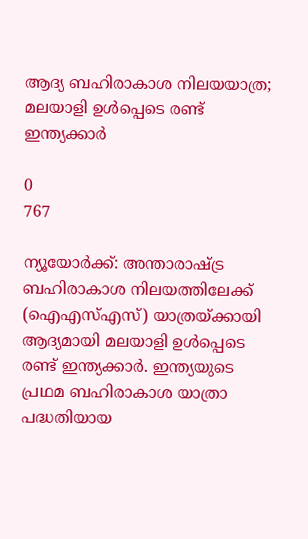ആദ്യ ബഹിരാകാശ നിലയയാത്ര; മലയാളി ഉൾപ്പെടെ രണ്ട് ഇന്ത്യക്കാർ

0
767

ന്യൂയോർക്ക്: അന്താരാഷ്ട്ര ബഹിരാകാശ നിലയത്തിലേക്ക് (ഐഎസ്എസ്) യാത്രയ്ക്കായി ആദ്യമായി മലയാളി ഉൾപ്പെടെ രണ്ട് ഇന്ത്യക്കാർ. ഇന്ത്യയുടെ പ്രഥമ ബഹിരാകാശ യാത്രാ പദ്ധതിയായ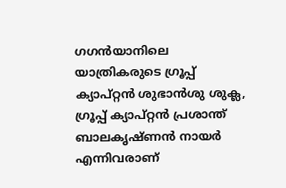ഗഗൻയാനിലെ യാത്രികരുടെ ഗ്രൂപ്പ് ക്യാപ്റ്റൻ ശുഭാൻശു ശുക്ല, ഗ്രൂപ്പ് ക്യാപ്റ്റൻ പ്രശാന്ത് ബാലകൃഷ്ണൻ നായർ എന്നിവരാണ്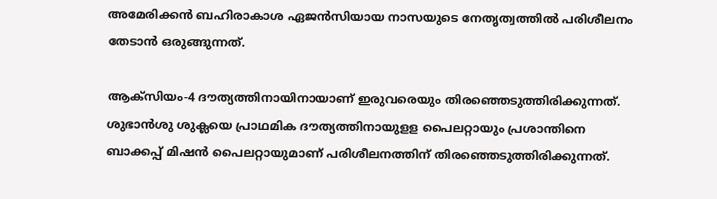അമേരിക്കൻ ബഹിരാകാശ ഏജൻസിയായ നാസയുടെ നേതൃത്വത്തിൽ പരിശീലനം തേടാൻ ഒരുങ്ങുന്നത്.

ആക്‌സിയം-4 ദൗത്യത്തിനായിനായാണ് ഇരുവരെയും തിരഞ്ഞെടുത്തിരിക്കുന്നത്. ശുഭാൻശു ശുക്ലയെ പ്രാഥമിക ദൗത്യത്തിനായുളള പൈലറ്റായും പ്രശാന്തിനെ ബാക്കപ്പ് മിഷൻ പൈലറ്റായുമാണ് പരിശീലനത്തിന് തിരഞ്ഞെടുത്തിരിക്കുന്നത്.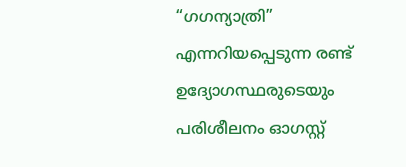“ഗഗന്യാത്രി” എന്നറിയപ്പെടുന്ന രണ്ട് ഉദ്യോഗസ്ഥരുടെയും പരിശീലനം ഓഗസ്റ്റ്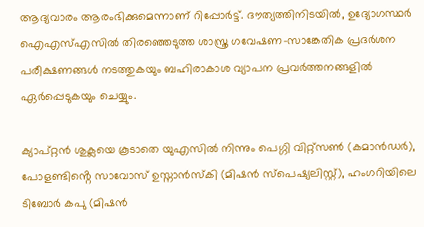ആദ്യവാരം ആരംഭിക്കുമെന്നാണ് റിപ്പോർട്ട്. ദൗത്യത്തിനിടയിൽ, ഉദ്യോഗസ്ഥർ ഐഎസ്എസിൽ തിരഞ്ഞെടുത്ത ശാസ്ത്ര ഗവേഷണ-സാങ്കേതിക പ്രദർശന പരീക്ഷണങ്ങൾ നടത്തുകയും ബഹിരാകാശ വ്യാപന പ്രവർത്തനങ്ങളിൽ ഏർപ്പെടുകയും ചെയ്യും.

ക്യാപ്റ്റൻ ശുക്ലയെ കൂടാതെ യുഎസിൽ നിന്നും പെഗ്ഗി വിറ്റ്സൺ (കമാൻഡർ), പോളണ്ടിൻ്റെ സാവോസ് ഉസ്നാൻസ്കി (മിഷൻ സ്‌പെഷ്യലിസ്റ്റ്), ഹംഗറിയിലെ ടിബോർ കപു (മിഷൻ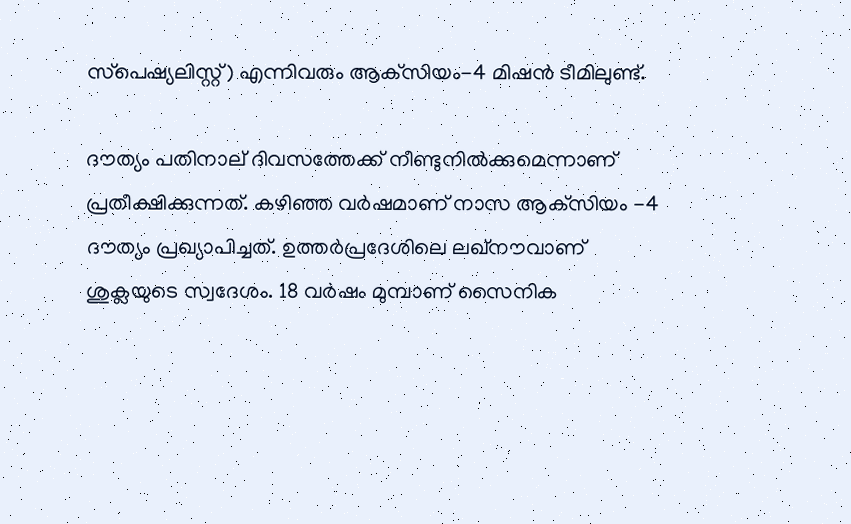സ്‌പെഷ്യലിസ്റ്റ്) എന്നിവരും ആക്‌സിയം-4 മിഷൻ ടീമിലുണ്ട്.

ദൗത്യം പതിനാല് ദിവസത്തേക്ക് നീണ്ടുനിൽക്കുമെന്നാണ് പ്രതീക്ഷിക്കുന്നത്. കഴിഞ്ഞ വർഷമാണ് നാസ ആക്‌സിയം -4 ദൗത്യം പ്രഖ്യാപിച്ചത്. ഉത്തർപ്രദേശിലെ ലഖ്‌നൗവാണ് ശുക്ലയുടെ സ്വദേശം. 18 വർഷം മുമ്പാണ് സൈനിക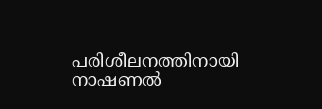പരിശീലനത്തിനായി നാഷണൽ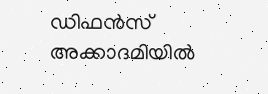ഡിഫൻസ് അക്കാദമിയിൽ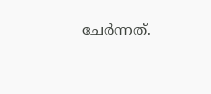ചേർന്നത്.